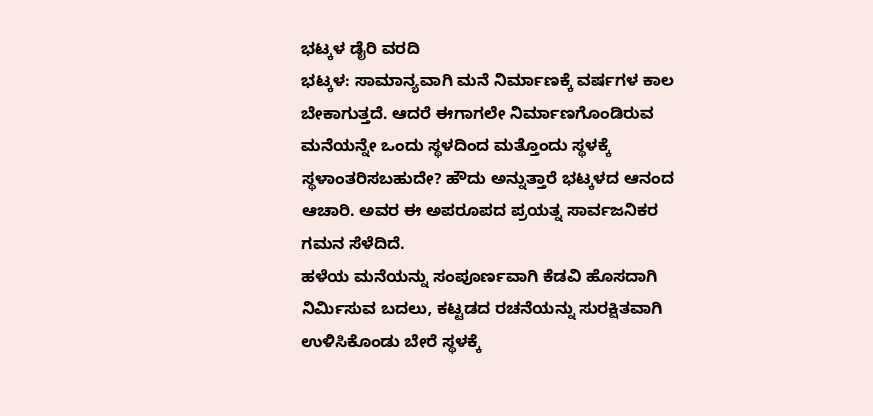ಭಟ್ಕಳ ಡೈರಿ ವರದಿ
ಭಟ್ಕಳ: ಸಾಮಾನ್ಯವಾಗಿ ಮನೆ ನಿರ್ಮಾಣಕ್ಕೆ ವರ್ಷಗಳ ಕಾಲ ಬೇಕಾಗುತ್ತದೆ. ಆದರೆ ಈಗಾಗಲೇ ನಿರ್ಮಾಣಗೊಂಡಿರುವ ಮನೆಯನ್ನೇ ಒಂದು ಸ್ಥಳದಿಂದ ಮತ್ತೊಂದು ಸ್ಥಳಕ್ಕೆ ಸ್ಥಳಾಂತರಿಸಬಹುದೇ? ಹೌದು ಅನ್ನುತ್ತಾರೆ ಭಟ್ಕಳದ ಆನಂದ ಆಚಾರಿ. ಅವರ ಈ ಅಪರೂಪದ ಪ್ರಯತ್ನ ಸಾರ್ವಜನಿಕರ ಗಮನ ಸೆಳೆದಿದೆ.
ಹಳೆಯ ಮನೆಯನ್ನು ಸಂಪೂರ್ಣವಾಗಿ ಕೆಡವಿ ಹೊಸದಾಗಿ ನಿರ್ಮಿಸುವ ಬದಲು, ಕಟ್ಟಡದ ರಚನೆಯನ್ನು ಸುರಕ್ಷಿತವಾಗಿ ಉಳಿಸಿಕೊಂಡು ಬೇರೆ ಸ್ಥಳಕ್ಕೆ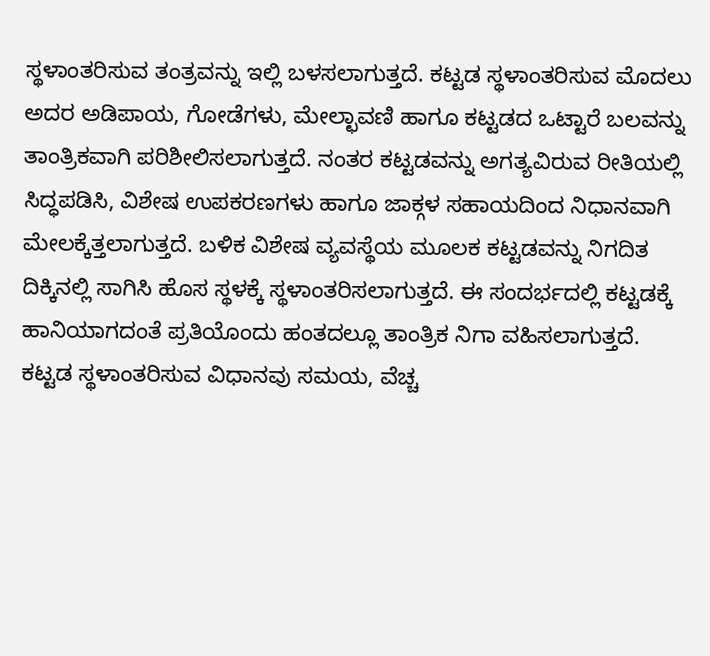ಸ್ಥಳಾಂತರಿಸುವ ತಂತ್ರವನ್ನು ಇಲ್ಲಿ ಬಳಸಲಾಗುತ್ತದೆ. ಕಟ್ಟಡ ಸ್ಥಳಾಂತರಿಸುವ ಮೊದಲು ಅದರ ಅಡಿಪಾಯ, ಗೋಡೆಗಳು, ಮೇಲ್ಛಾವಣಿ ಹಾಗೂ ಕಟ್ಟಡದ ಒಟ್ಟಾರೆ ಬಲವನ್ನು ತಾಂತ್ರಿಕವಾಗಿ ಪರಿಶೀಲಿಸಲಾಗುತ್ತದೆ. ನಂತರ ಕಟ್ಟಡವನ್ನು ಅಗತ್ಯವಿರುವ ರೀತಿಯಲ್ಲಿ ಸಿದ್ಧಪಡಿಸಿ, ವಿಶೇಷ ಉಪಕರಣಗಳು ಹಾಗೂ ಜಾಕ್ಗಳ ಸಹಾಯದಿಂದ ನಿಧಾನವಾಗಿ ಮೇಲಕ್ಕೆತ್ತಲಾಗುತ್ತದೆ. ಬಳಿಕ ವಿಶೇಷ ವ್ಯವಸ್ಥೆಯ ಮೂಲಕ ಕಟ್ಟಡವನ್ನು ನಿಗದಿತ ದಿಕ್ಕಿನಲ್ಲಿ ಸಾಗಿಸಿ ಹೊಸ ಸ್ಥಳಕ್ಕೆ ಸ್ಥಳಾಂತರಿಸಲಾಗುತ್ತದೆ. ಈ ಸಂದರ್ಭದಲ್ಲಿ ಕಟ್ಟಡಕ್ಕೆ ಹಾನಿಯಾಗದಂತೆ ಪ್ರತಿಯೊಂದು ಹಂತದಲ್ಲೂ ತಾಂತ್ರಿಕ ನಿಗಾ ವಹಿಸಲಾಗುತ್ತದೆ.
ಕಟ್ಟಡ ಸ್ಥಳಾಂತರಿಸುವ ವಿಧಾನವು ಸಮಯ, ವೆಚ್ಚ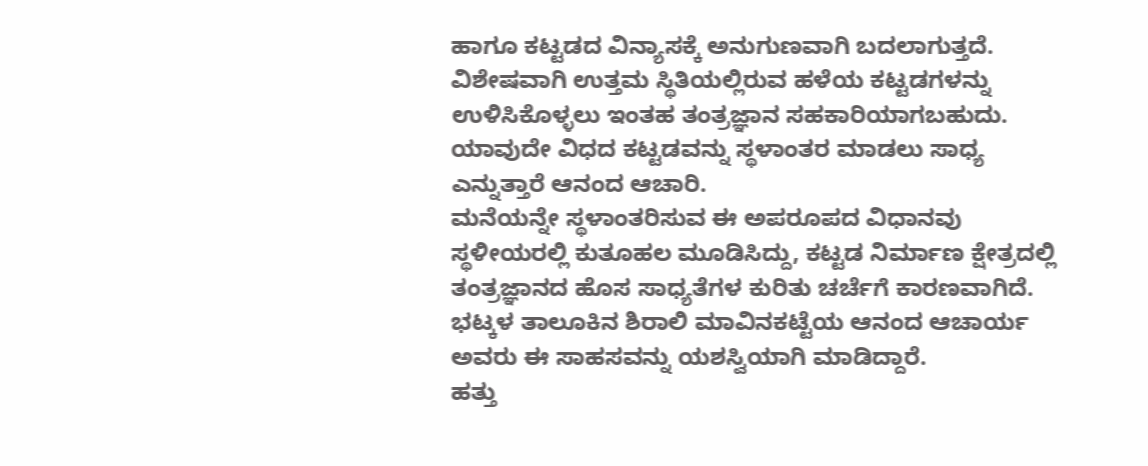ಹಾಗೂ ಕಟ್ಟಡದ ವಿನ್ಯಾಸಕ್ಕೆ ಅನುಗುಣವಾಗಿ ಬದಲಾಗುತ್ತದೆ. ವಿಶೇಷವಾಗಿ ಉತ್ತಮ ಸ್ಥಿತಿಯಲ್ಲಿರುವ ಹಳೆಯ ಕಟ್ಟಡಗಳನ್ನು ಉಳಿಸಿಕೊಳ್ಳಲು ಇಂತಹ ತಂತ್ರಜ್ಞಾನ ಸಹಕಾರಿಯಾಗಬಹುದು. ಯಾವುದೇ ವಿಧದ ಕಟ್ಟಡವನ್ನು ಸ್ಥಳಾಂತರ ಮಾಡಲು ಸಾಧ್ಯ ಎನ್ನುತ್ತಾರೆ ಆನಂದ ಆಚಾರಿ.
ಮನೆಯನ್ನೇ ಸ್ಥಳಾಂತರಿಸುವ ಈ ಅಪರೂಪದ ವಿಧಾನವು ಸ್ಥಳೀಯರಲ್ಲಿ ಕುತೂಹಲ ಮೂಡಿಸಿದ್ದು, ಕಟ್ಟಡ ನಿರ್ಮಾಣ ಕ್ಷೇತ್ರದಲ್ಲಿ ತಂತ್ರಜ್ಞಾನದ ಹೊಸ ಸಾಧ್ಯತೆಗಳ ಕುರಿತು ಚರ್ಚೆಗೆ ಕಾರಣವಾಗಿದೆ. ಭಟ್ಕಳ ತಾಲೂಕಿನ ಶಿರಾಲಿ ಮಾವಿನಕಟ್ಟೆಯ ಆನಂದ ಆಚಾರ್ಯ ಅವರು ಈ ಸಾಹಸವನ್ನು ಯಶಸ್ವಿಯಾಗಿ ಮಾಡಿದ್ದಾರೆ.
ಹತ್ತು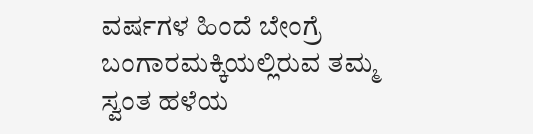ವರ್ಷಗಳ ಹಿಂದೆ ಬೇಂಗ್ರೆ ಬಂಗಾರಮಕ್ಕಿಯಲ್ಲಿರುವ ತಮ್ಮ ಸ್ವಂತ ಹಳೆಯ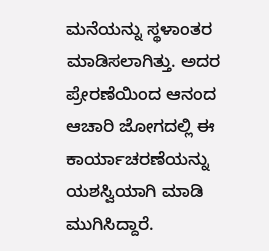ಮನೆಯನ್ನು ಸ್ಥಳಾಂತರ ಮಾಡಿಸಲಾಗಿತ್ತು. ಅದರ ಪ್ರೇರಣೆಯಿಂದ ಆನಂದ ಆಚಾರಿ ಜೋಗದಲ್ಲಿ ಈ ಕಾರ್ಯಾಚರಣೆಯನ್ನು ಯಶಸ್ವಿಯಾಗಿ ಮಾಡಿ ಮುಗಿಸಿದ್ದಾರೆ.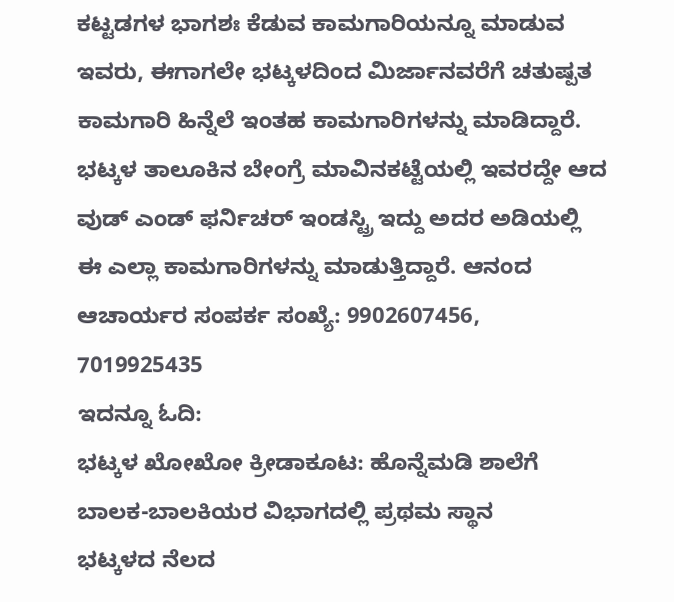ಕಟ್ಟಡಗಳ ಭಾಗಶಃ ಕೆಡುವ ಕಾಮಗಾರಿಯನ್ನೂ ಮಾಡುವ ಇವರು, ಈಗಾಗಲೇ ಭಟ್ಕಳದಿಂದ ಮಿರ್ಜಾನವರೆಗೆ ಚತುಷ್ಪತ ಕಾಮಗಾರಿ ಹಿನ್ನೆಲೆ ಇಂತಹ ಕಾಮಗಾರಿಗಳನ್ನು ಮಾಡಿದ್ದಾರೆ.
ಭಟ್ಕಳ ತಾಲೂಕಿನ ಬೇಂಗ್ರೆ ಮಾವಿನಕಟ್ಟೆಯಲ್ಲಿ ಇವರದ್ದೇ ಆದ ವುಡ್ ಎಂಡ್ ಫರ್ನಿಚರ್ ಇಂಡಸ್ಟ್ರಿ ಇದ್ದು ಅದರ ಅಡಿಯಲ್ಲಿ ಈ ಎಲ್ಲಾ ಕಾಮಗಾರಿಗಳನ್ನು ಮಾಡುತ್ತಿದ್ದಾರೆ. ಆನಂದ ಆಚಾರ್ಯರ ಸಂಪರ್ಕ ಸಂಖ್ಯೆ: 9902607456, 7019925435
ಇದನ್ನೂ ಓದಿ:
ಭಟ್ಕಳ ಖೋಖೋ ಕ್ರೀಡಾಕೂಟ: ಹೊನ್ನೆಮಡಿ ಶಾಲೆಗೆ ಬಾಲಕ-ಬಾಲಕಿಯರ ವಿಭಾಗದಲ್ಲಿ ಪ್ರಥಮ ಸ್ಥಾನ
ಭಟ್ಕಳದ ನೆಲದ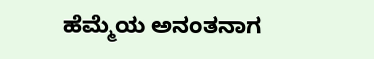ಹೆಮ್ಮೆಯ ಅನಂತನಾಗ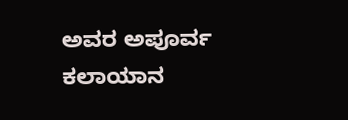ಅವರ ಅಪೂರ್ವ ಕಲಾಯಾನ